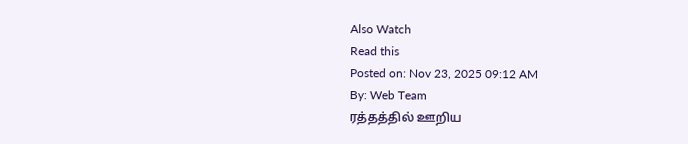Also Watch
Read this
Posted on: Nov 23, 2025 09:12 AM
By: Web Team
ரத்தத்தில் ஊறிய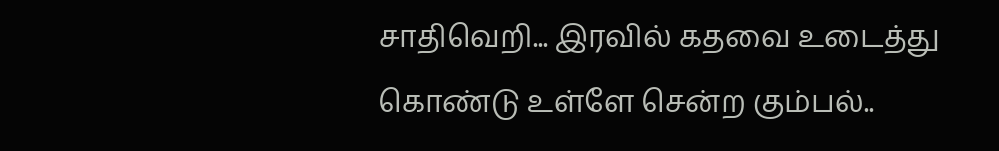சாதிவெறி... இரவில் கதவை உடைத்து கொண்டு உள்ளே சென்ற கும்பல்..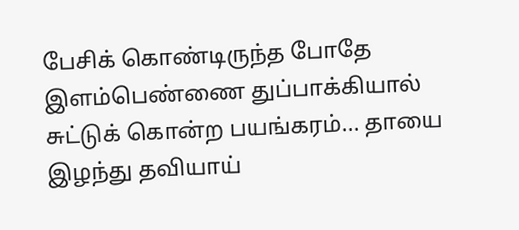பேசிக் கொண்டிருந்த போதே இளம்பெண்ணை துப்பாக்கியால் சுட்டுக் கொன்ற பயங்கரம்... தாயை இழந்து தவியாய்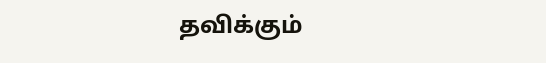தவிக்கும்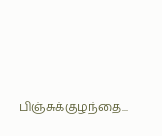பிஞ்சுக்குழந்தை...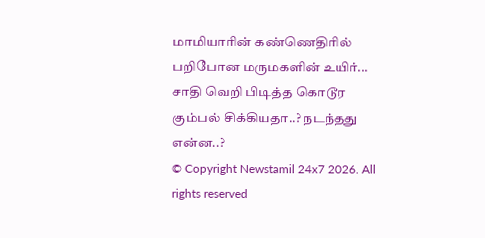மாமியாரின் கண்ணெதிரில் பறிபோன மருமகளின் உயிர்... சாதி வெறி பிடித்த கொடூர கும்பல் சிக்கியதா..? நடந்தது என்ன..?
© Copyright Newstamil 24x7 2026. All rights reserved